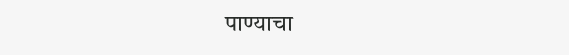पाण्याचा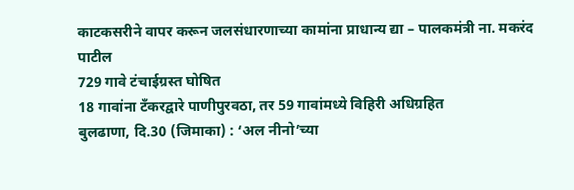काटकसरीने वापर करून जलसंधारणाच्या कामांना प्राधान्य द्या – पालकमंत्री ना. मकरंद पाटील
729 गावे टंचाईग्रस्त घोषित
18 गावांना टँकरद्वारे पाणीपुरवठा, तर 59 गावांमध्ये विहिरी अधिग्रहित
बुलढाणा, दि.30 (जिमाका) : ‘अल नीनो’च्या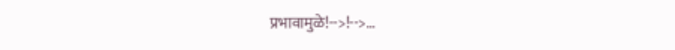प्रभावामुळे!-->!-->…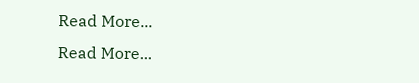Read More...
Read More...